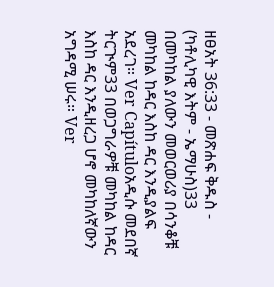ዘፀአት 36:33 - መጽሐፍ ቅዱስ - (ካቶሊካዊ እትም - ኤማሁስ)33 በመካከል ያለውን መወርወሪያ በሳንቆቹ መካከል ከዳር እስከ ዳር እንዲያልፍ አደረገ። Ver Capítuloአዲሱ መደበኛ ትርጒም33 በወጋግራዎቹ መካከል ከዳር እስከ ዳር እንዲዘረጋ ሆኖ መካከለኛውን አግዳሚ ሠሩ። Ver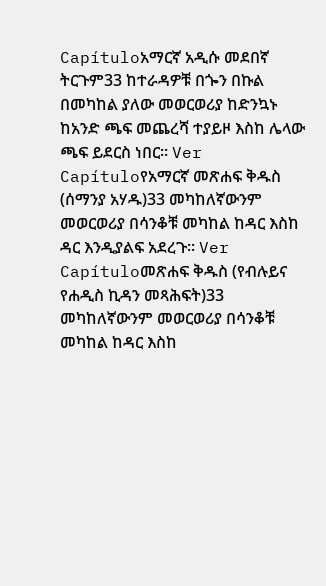Capítuloአማርኛ አዲሱ መደበኛ ትርጉም33 ከተራዳዎቹ በጐን በኩል በመካከል ያለው መወርወሪያ ከድንኳኑ ከአንድ ጫፍ መጨረሻ ተያይዞ እስከ ሌላው ጫፍ ይደርስ ነበር። Ver Capítuloየአማርኛ መጽሐፍ ቅዱስ (ሰማንያ አሃዱ)33 መካከለኛውንም መወርወሪያ በሳንቆቹ መካከል ከዳር እስከ ዳር እንዲያልፍ አደረጉ። Ver Capítuloመጽሐፍ ቅዱስ (የብሉይና የሐዲስ ኪዳን መጻሕፍት)33 መካከለኛውንም መወርወሪያ በሳንቆቹ መካከል ከዳር እስከ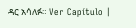ዳር አሳለፉ። Ver Capítulo |